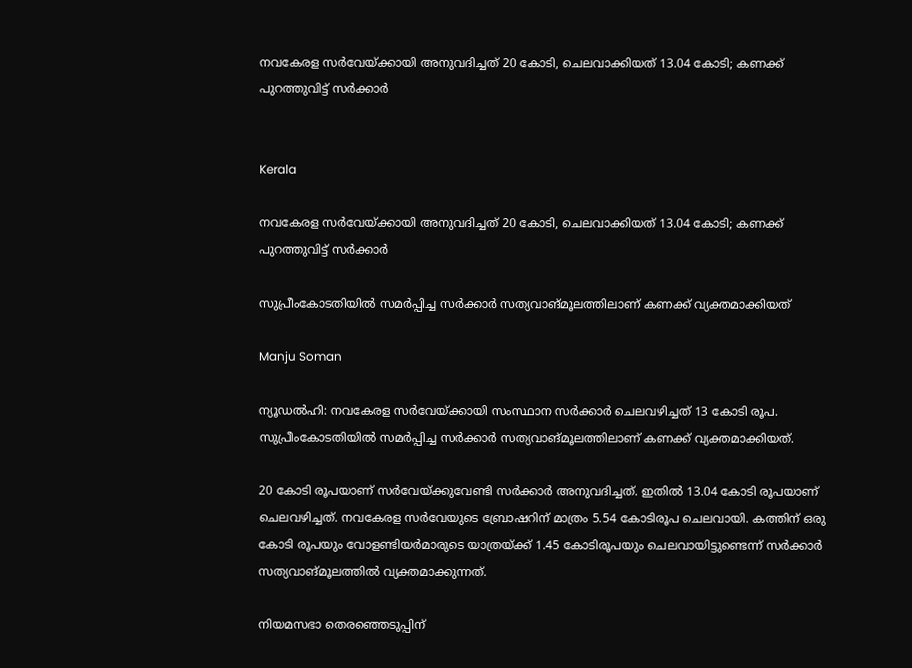നവകേരള സർവേയ്ക്കായി അനുവദിച്ചത് 20 കോടി, ചെലവാക്കിയത് 13.04 കോടി; കണക്ക് പുറത്തുവിട്ട് സർക്കാർ


Kerala

നവകേരള സർവേയ്ക്കായി അനുവദിച്ചത് 20 കോടി, ചെലവാക്കിയത് 13.04 കോടി; കണക്ക് പുറത്തുവിട്ട് സർക്കാർ

സുപ്രീംകോടതിയിൽ സമർപ്പിച്ച സർക്കാർ സത്യവാങ്മൂലത്തിലാണ് കണക്ക് വ്യക്തമാക്കിയത്

Manju Soman

ന്യൂഡൽഹി: നവകേരള സർവേയ്ക്കായി സംസ്ഥാന സർ‌ക്കാർ ചെലവഴിച്ചത് 13 കോടി രൂപ. സുപ്രീംകോടതിയിൽ സമർപ്പിച്ച സർക്കാർ സത്യവാങ്മൂലത്തിലാണ് കണക്ക് വ്യക്തമാക്കിയത്.

20 കോടി രൂപയാണ് സർവേയ്ക്കുവേണ്ടി സർക്കാർ അനുവദിച്ചത്. ഇതിൽ 13.04 കോടി രൂപയാണ് ചെലവഴിച്ചത്. നവകേരള സർവേയുടെ ബ്രോഷറിന് മാത്രം 5.54 കോടിരൂപ ചെലവായി. കത്തിന് ഒരു കോടി രൂപയും വോളണ്ടിയർമാരുടെ യാത്രയ്ക്ക് 1.45 കോടിരൂപയും ചെലവായിട്ടുണ്ടെന്ന് സർക്കാർ സത്യവാങ്മൂലത്തിൽ വ്യക്തമാക്കുന്നത്.

നിയമസഭാ തെരഞ്ഞെടുപ്പിന്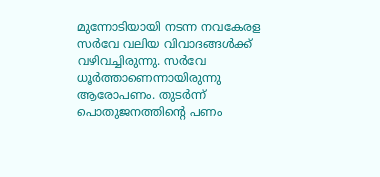മുന്നോടിയായി നടന്ന നവകേരള സർവേ വലിയ വിവാദങ്ങൾക്ക് വഴിവച്ചിരുന്നു. സർവേ ധൂർത്താണെന്നായിരുന്നു ആരോപണം. തുടർന്ന് പൊതുജനത്തിന്‍റെ പണം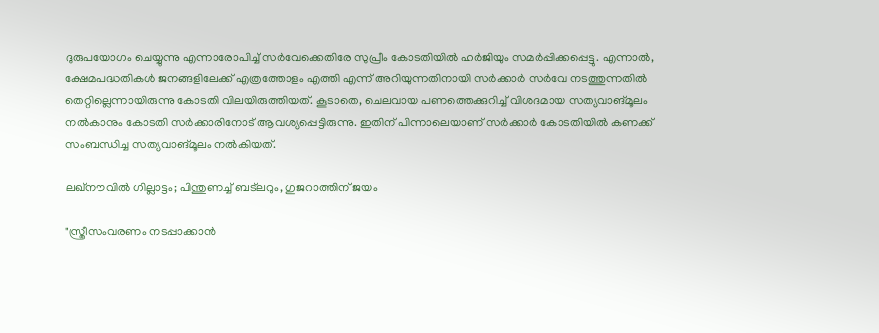ദുരുപയോഗം ചെയ്യുന്നു എന്നാരോപിച്ച് സർവേക്കെതിരേ സുപ്രീം കോടതിയിൽ ഹർജിയും സമർപ്പിക്കപ്പെട്ടു. എന്നാൽ, ക്ഷേമപദ്ധതികൾ ജനങ്ങളിലേക്ക് എത്രത്തോളം എത്തി എന്ന് അറിയുന്നതിനായി സർക്കാർ സർവേ നടത്തുന്നതിൽ തെറ്റില്ലെന്നായിരുന്നു കോടതി വിലയിരുത്തിയത്. കൂടാതെ, ചെലവായ പണത്തെക്കുറിച്ച് വിശദമായ സത്യവാങ്മൂലം നൽകാനും കോടതി സർക്കാരിനോട് ആവശ്യപ്പെട്ടിരുന്നു. ഇതിന് പിന്നാലെയാണ് സർക്കാർ കോടതിയിൽ കണക്ക് സംബന്ധിച്ച സത്യവാങ്മൂലം നൽകിയത്.

ലഖ്നൗവിൽ ഗില്ലാട്ടം; പിന്തുണച്ച് ബട്‌ലറും, ഗുജറാത്തിന് ജയം

"സ്ത്രീസംവരണം നടപ്പാക്കാൻ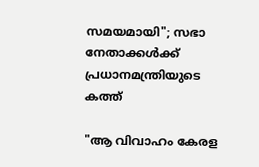സമയമായി"; സഭാ നേതാക്കൾക്ക് പ്രധാനമന്ത്രിയുടെ കത്ത്

"ആ വിവാഹം കേരള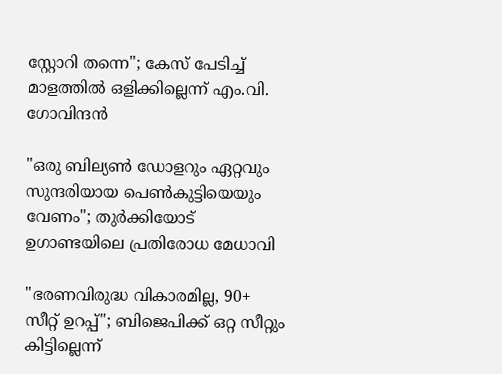സ്റ്റോറി തന്നെ"; കേസ് പേടിച്ച് മാളത്തിൽ ഒളിക്കില്ലെന്ന് എം.വി. ഗോവിന്ദൻ

"ഒരു ബില്യൺ ഡോളറും ഏറ്റവും സുന്ദരിയായ പെൺകുട്ടിയെയും വേണം"; തുർക്കിയോട് ഉഗാണ്ടയിലെ പ്രതിരോധ മേധാവി

"ഭരണവിരുദ്ധ വികാരമില്ല, 90+ സീറ്റ് ഉറപ്പ്"; ബിജെപിക്ക് ഒറ്റ സീറ്റും കിട്ടില്ലെന്ന്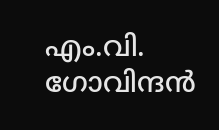എം.വി. ഗോവിന്ദൻ